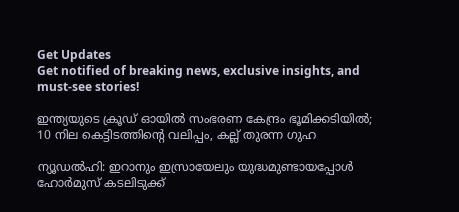Get Updates
Get notified of breaking news, exclusive insights, and must-see stories!

ഇന്ത്യയുടെ ക്രൂഡ് ഓയില്‍ സംഭരണ കേന്ദ്രം ഭൂമിക്കടിയില്‍; 10 നില കെട്ടിടത്തിന്റെ വലിപ്പം, കല്ല് തുരന്ന ഗുഹ

ന്യൂഡല്‍ഹി: ഇറാനും ഇസ്രായേലും യുദ്ധമുണ്ടായപ്പോള്‍ ഹോര്‍മുസ് കടലിടുക്ക്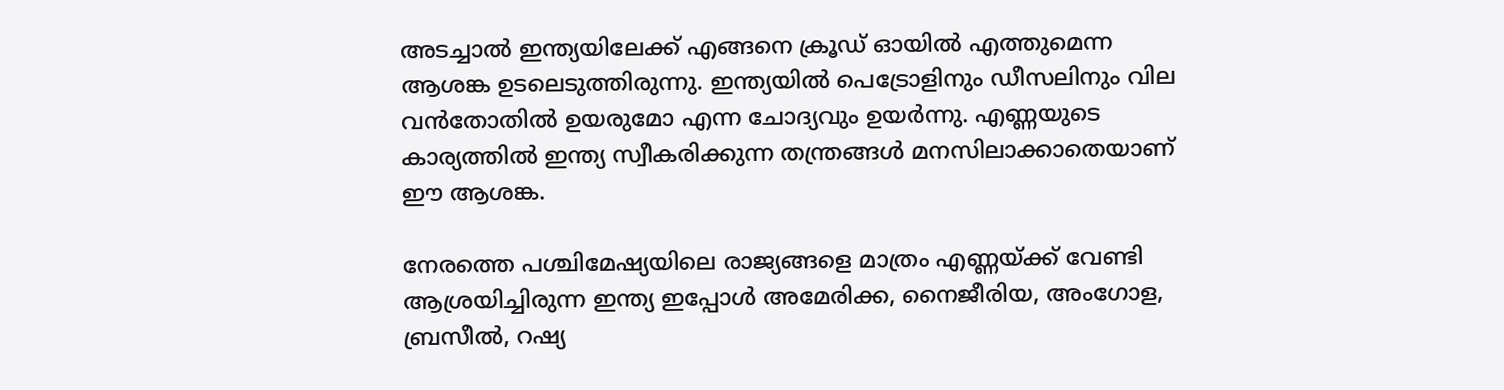അടച്ചാല്‍ ഇന്ത്യയിലേക്ക് എങ്ങനെ ക്രൂഡ് ഓയില്‍ എത്തുമെന്ന ആശങ്ക ഉടലെടുത്തിരുന്നു. ഇന്ത്യയില്‍ പെട്രോളിനും ഡീസലിനും വില വന്‍തോതില്‍ ഉയരുമോ എന്ന ചോദ്യവും ഉയര്‍ന്നു. എണ്ണയുടെ കാര്യത്തില്‍ ഇന്ത്യ സ്വീകരിക്കുന്ന തന്ത്രങ്ങള്‍ മനസിലാക്കാതെയാണ് ഈ ആശങ്ക.

നേരത്തെ പശ്ചിമേഷ്യയിലെ രാജ്യങ്ങളെ മാത്രം എണ്ണയ്ക്ക് വേണ്ടി ആശ്രയിച്ചിരുന്ന ഇന്ത്യ ഇപ്പോള്‍ അമേരിക്ക, നൈജീരിയ, അംഗോള, ബ്രസീല്‍, റഷ്യ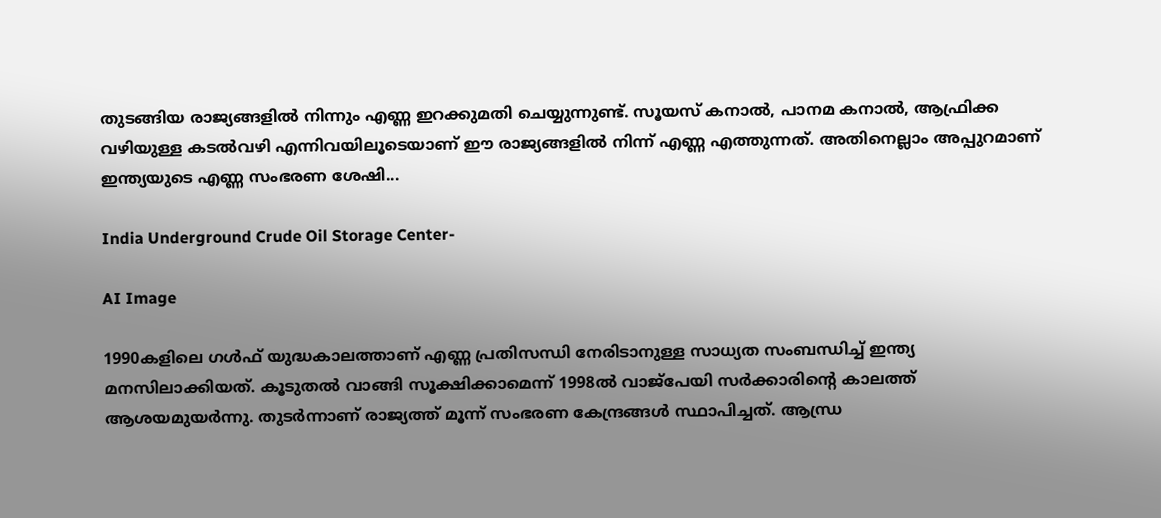തുടങ്ങിയ രാജ്യങ്ങളില്‍ നിന്നും എണ്ണ ഇറക്കുമതി ചെയ്യുന്നുണ്ട്. സൂയസ് കനാല്‍, പാനമ കനാല്‍, ആഫ്രിക്ക വഴിയുള്ള കടല്‍വഴി എന്നിവയിലൂടെയാണ് ഈ രാജ്യങ്ങളില്‍ നിന്ന് എണ്ണ എത്തുന്നത്. അതിനെല്ലാം അപ്പുറമാണ് ഇന്ത്യയുടെ എണ്ണ സംഭരണ ശേഷി...

India Underground Crude Oil Storage Center-

AI Image

1990കളിലെ ഗള്‍ഫ് യുദ്ധകാലത്താണ് എണ്ണ പ്രതിസന്ധി നേരിടാനുള്ള സാധ്യത സംബന്ധിച്ച് ഇന്ത്യ മനസിലാക്കിയത്. കൂടുതല്‍ വാങ്ങി സൂക്ഷിക്കാമെന്ന് 1998ല്‍ വാജ്‌പേയി സര്‍ക്കാരിന്റെ കാലത്ത് ആശയമുയര്‍ന്നു. തുടര്‍ന്നാണ് രാജ്യത്ത് മൂന്ന് സംഭരണ കേന്ദ്രങ്ങള്‍ സ്ഥാപിച്ചത്. ആന്ധ്ര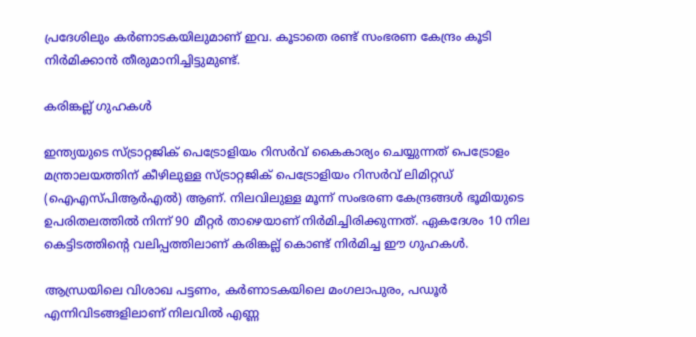പ്രദേശിലും കര്‍ണാടകയിലുമാണ് ഇവ. കൂടാതെ രണ്ട് സംഭരണ കേന്ദ്രം കൂടി നിര്‍മിക്കാന്‍ തീരുമാനിച്ചിട്ടുമുണ്ട്.

കരിങ്കല്ല് ഗുഹകള്‍

ഇന്ത്യയുടെ സ്ട്രാറ്റജിക് പെട്രോളിയം റിസര്‍വ് കൈകാര്യം ചെയ്യുന്നത് പെട്രോളം മന്ത്രാലയത്തിന് കീഴിലുള്ള സ്ട്രാറ്റജിക് പെട്രോളിയം റിസര്‍വ് ലിമിറ്റഡ് (ഐഎസ്പിആര്‍എല്‍) ആണ്. നിലവിലുള്ള മൂന്ന് സംഭരണ കേന്ദ്രങ്ങള്‍ ഭൂമിയുടെ ഉപരിതലത്തില്‍ നിന്ന് 90 മീറ്റര്‍ താഴെയാണ് നിര്‍മിച്ചിരിക്കുന്നത്. ഏകദേശം 10 നില കെട്ടിടത്തിന്റെ വലിപ്പത്തിലാണ് കരിങ്കല്ല് കൊണ്ട് നിര്‍മിച്ച ഈ ഗുഹകള്‍.

ആന്ധ്രയിലെ വിശാഖ പട്ടണം, കര്‍ണാടകയിലെ മംഗലാപുരം, പഡൂര്‍ എന്നിവിടങ്ങളിലാണ് നിലവില്‍ എണ്ണ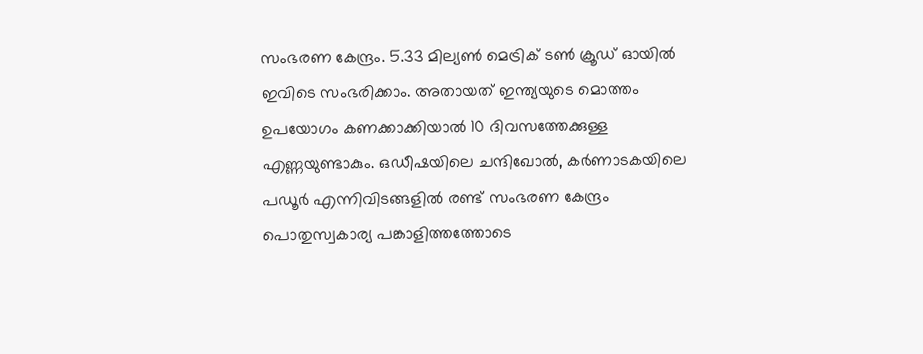സംഭരണ കേന്ദ്രം. 5.33 മില്യണ്‍ മെട്രിക് ടണ്‍ ക്രൂഡ് ഓയില്‍ ഇവിടെ സംഭരിക്കാം. അതായത് ഇന്ത്യയുടെ മൊത്തം ഉപയോഗം കണക്കാക്കിയാല്‍ 10 ദിവസത്തേക്കുള്ള എണ്ണയുണ്ടാകും. ഒഡീഷയിലെ ചന്ദിഖോല്‍, കര്‍ണാടകയിലെ പഡൂര്‍ എന്നിവിടങ്ങളില്‍ രണ്ട് സംഭരണ കേന്ദ്രം പൊതുസ്വകാര്യ പങ്കാളിത്തത്തോടെ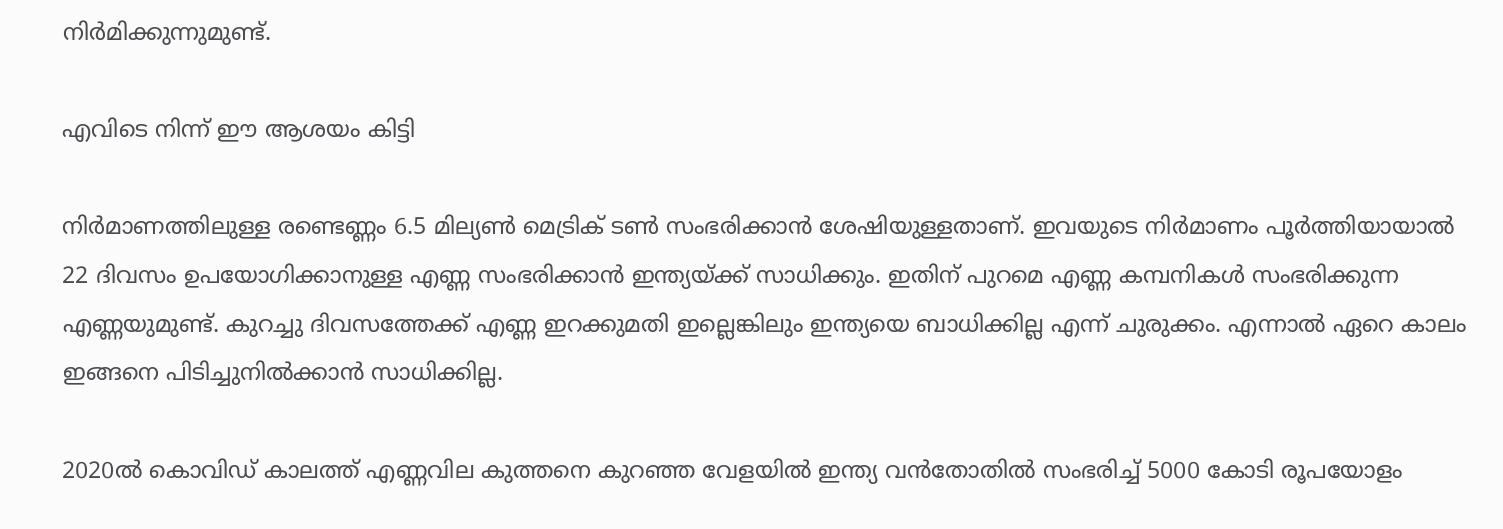നിര്‍മിക്കുന്നുമുണ്ട്.

എവിടെ നിന്ന് ഈ ആശയം കിട്ടി

നിര്‍മാണത്തിലുള്ള രണ്ടെണ്ണം 6.5 മില്യണ്‍ മെട്രിക് ടണ്‍ സംഭരിക്കാന്‍ ശേഷിയുള്ളതാണ്. ഇവയുടെ നിര്‍മാണം പൂര്‍ത്തിയായാല്‍ 22 ദിവസം ഉപയോഗിക്കാനുള്ള എണ്ണ സംഭരിക്കാന്‍ ഇന്ത്യയ്ക്ക് സാധിക്കും. ഇതിന് പുറമെ എണ്ണ കമ്പനികള്‍ സംഭരിക്കുന്ന എണ്ണയുമുണ്ട്. കുറച്ചു ദിവസത്തേക്ക് എണ്ണ ഇറക്കുമതി ഇല്ലെങ്കിലും ഇന്ത്യയെ ബാധിക്കില്ല എന്ന് ചുരുക്കം. എന്നാല്‍ ഏറെ കാലം ഇങ്ങനെ പിടിച്ചുനില്‍ക്കാന്‍ സാധിക്കില്ല.

2020ല്‍ കൊവിഡ് കാലത്ത് എണ്ണവില കുത്തനെ കുറഞ്ഞ വേളയില്‍ ഇന്ത്യ വന്‍തോതില്‍ സംഭരിച്ച് 5000 കോടി രൂപയോളം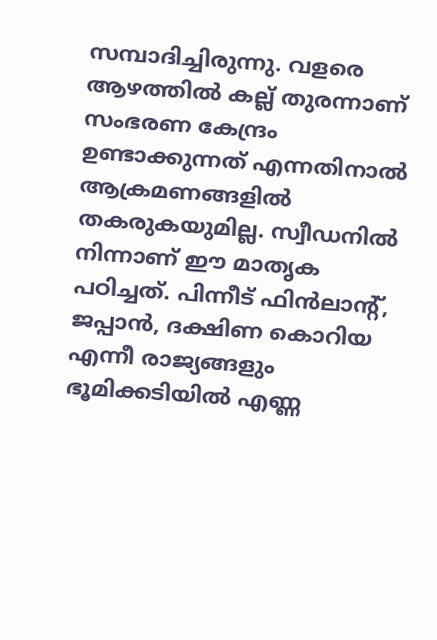സമ്പാദിച്ചിരുന്നു. വളരെ ആഴത്തില്‍ കല്ല് തുരന്നാണ് സംഭരണ കേന്ദ്രം ഉണ്ടാക്കുന്നത് എന്നതിനാല്‍ ആക്രമണങ്ങളില്‍ തകരുകയുമില്ല. സ്വീഡനില്‍ നിന്നാണ് ഈ മാതൃക പഠിച്ചത്. പിന്നീട് ഫിന്‍ലാന്റ്, ജപ്പാന്‍, ദക്ഷിണ കൊറിയ എന്നീ രാജ്യങ്ങളും ഭൂമിക്കടിയില്‍ എണ്ണ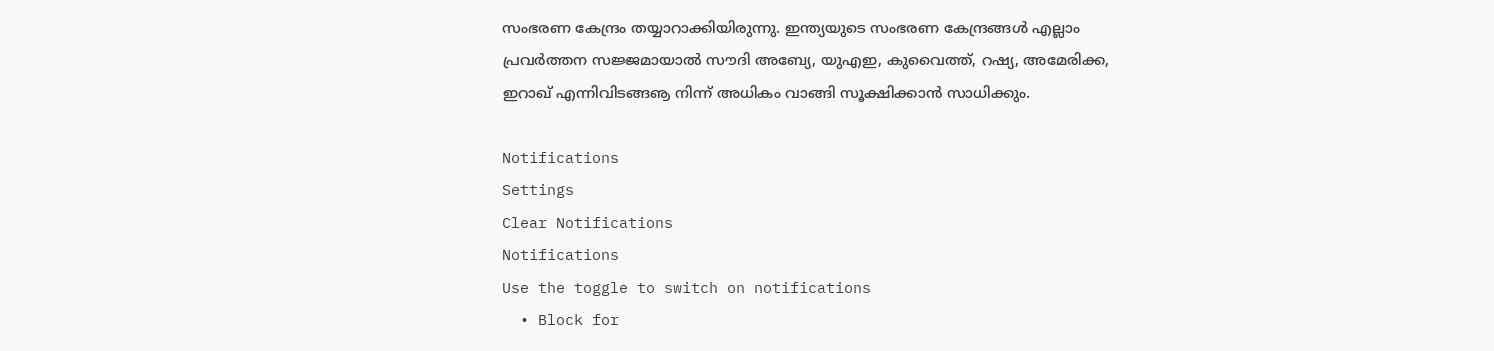സംഭരണ കേന്ദ്രം തയ്യാറാക്കിയിരുന്നു. ഇന്ത്യയുടെ സംഭരണ കേന്ദ്രങ്ങള്‍ എല്ലാം പ്രവര്‍ത്തന സജ്ജമായാല്‍ സൗദി അബ്യേ, യുഎഇ, കുവൈത്ത്, റഷ്യ, അമേരിക്ക, ഇറാഖ് എന്നിവിടങ്ങൡ നിന്ന് അധികം വാങ്ങി സൂക്ഷിക്കാന്‍ സാധിക്കും.

Notifications
Settings
Clear Notifications
Notifications
Use the toggle to switch on notifications
  • Block for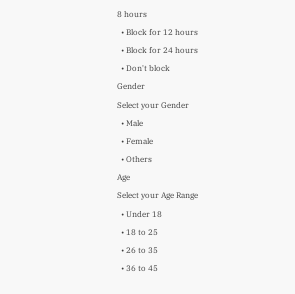8 hours
  • Block for 12 hours
  • Block for 24 hours
  • Don't block
Gender
Select your Gender
  • Male
  • Female
  • Others
Age
Select your Age Range
  • Under 18
  • 18 to 25
  • 26 to 35
  • 36 to 45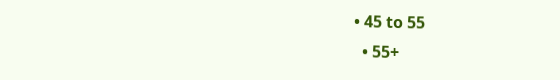• 45 to 55
  • 55+